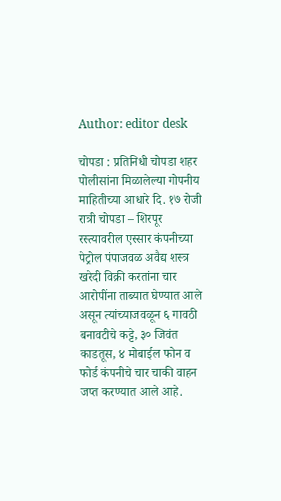Author: editor desk

चोपडा : प्रतिनिधी चोपडा शहर पोलीसांना मिळालेल्या गोपनीय माहितीच्या आधारे दि. १७ रोजी रात्री चोपडा – शिरपूर रस्त्यावरील एस्सार कंपनीच्या पेट्रोल पंपाजवळ अवैद्य शस्त्र खरेदी विक्री करतांना चार आरोपींना ताब्यात घेण्यात आले असून त्यांच्याजवळून ६ गावठी बनावटीचे कट्टे, ३० जिवंत काडतूस, ४ मोबाईल फोन व फोर्ड कंपनीचे चार चाकी वाहन जप्त करण्यात आले आहे.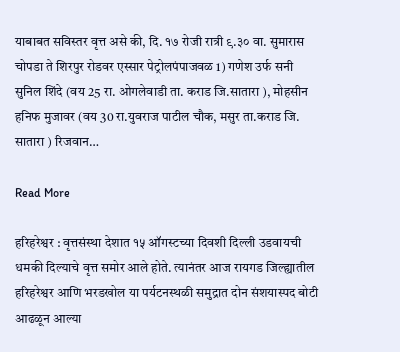याबाबत सविस्तर वृत्त असे की, दि. १७ रोजी रात्री ९.३० वा. सुमारास चोपडा ते शिरपुर रोडवर एस्सार पेट्रोलपंपाजवळ 1) गणेश उर्फ सनी सुनिल शिंदे (वय 25 रा. ओगलेवाडी ता. कराड जि.सातारा ), मोहसीन हनिफ मुजावर (वय 30 रा.युवराज पाटील चौक, मसुर ता.कराड जि. सातारा ) रिजवान…

Read More

हरिहरेश्वर : वृत्तसंस्था देशात १५ ऑगस्टच्या दिवशी दिल्ली उडवायची धमकी दिल्याचे वृत्त समोर आले होते. त्यानंतर आज रायगड जिल्ह्यातील हरिहरेश्वर आणि भरडखोल या पर्यटनस्थळी समुद्रात दोन संशयास्पद बोटी आढळून आल्या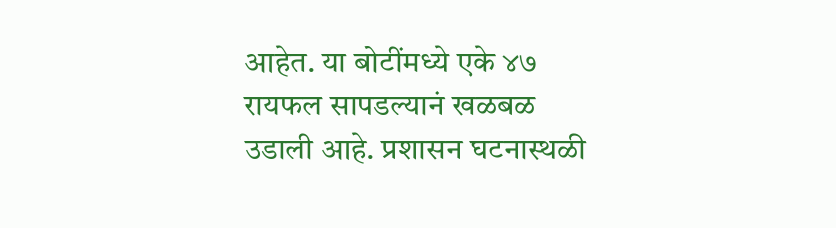आहेत. या बोटींमध्ये एके ४७ रायफल सापडल्यानं खळबळ उडाली आहे. प्रशासन घटनास्थळी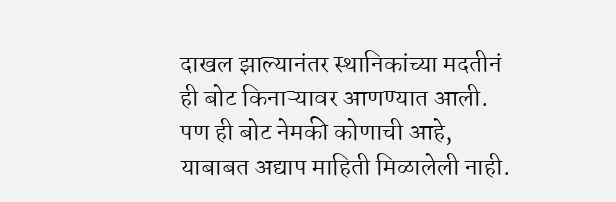दाखल झाल्यानंतर स्थानिकांच्या मदतीनं ही बोट किनाऱ्यावर आणण्यात आली. पण ही बोट नेमकी कोणाची आहे, याबाबत अद्याप माहिती मिळालेली नाही.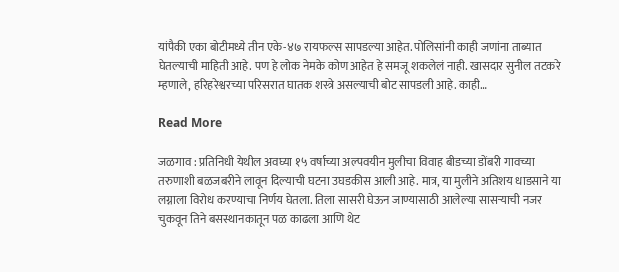यांपैकी एका बोटीमध्ये तीन एके-४७ रायफल्स सापडल्या आहेत. पोलिसांनी काही जणांना ताब्यात घेतल्याची माहिती आहे. पण हे लोक नेमके कोण आहेत हे समजू शकलेलं नाही. खासदार सुनील तटकरे म्हणाले, हरिहरेश्वरच्या परिसरात घातक शस्त्रे असल्याची बोट सापडली आहे. काही…

Read More

जळगाव : प्रतिनिधी येथील अवघ्या १५ वर्षाच्या अल्पवयीन मुलीचा विवाह बीडच्या डोंबरी गावच्या तरुणाशी बळजबरीने लावून दिल्याची घटना उघडकीस आली आहे. मात्र, या मुलीने अतिशय धाडसाने या लग्नाला विरोध करण्याचा निर्णय घेतला. तिला सासरी घेऊन जाण्यासाठी आलेल्या सासऱ्याची नजर चुकवून तिने बसस्थानकातून पळ काढला आणि थेट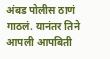अंबड पोलीस ठाणं गाठलं. यानंतर तिने आपली आपबिती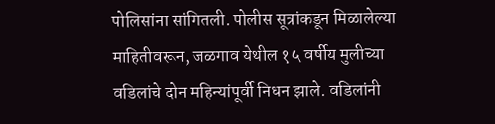पोलिसांना सांगितली. पोलीस सूत्रांकडून मिळालेल्या माहितीवरून, जळगाव येथील १५ वर्षीय मुलीच्या वडिलांचे दोन महिन्यांपूर्वी निधन झाले. वडिलांनी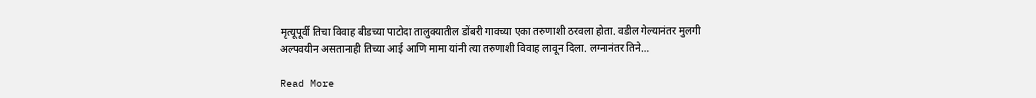मृत्यूपूर्वी तिचा विवाह बीडच्या पाटोदा तालुक्यातील डोंबरी गावच्या एका तरुणाशी ठरवला होता. वडील गेल्यानंतर मुलगी अल्पवयीन असतानाही तिच्या आई आणि मामा यांनी त्या तरुणाशी विवाह लावून दिला. लग्नानंतर तिने…

Read More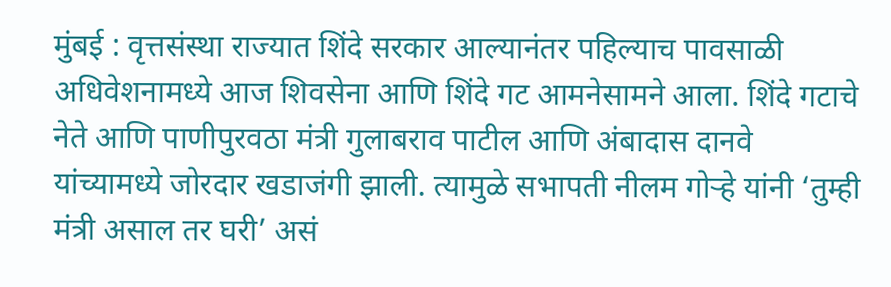मुंबई : वृत्तसंस्था राज्यात शिंदे सरकार आल्यानंतर पहिल्याच पावसाळी अधिवेशनामध्ये आज शिवसेना आणि शिंदे गट आमनेसामने आला. शिंदे गटाचे नेते आणि पाणीपुरवठा मंत्री गुलाबराव पाटील आणि अंबादास दानवे यांच्यामध्ये जोरदार खडाजंगी झाली. त्यामुळे सभापती नीलम गोऱ्हे यांनी ‘तुम्ही मंत्री असाल तर घरी’ असं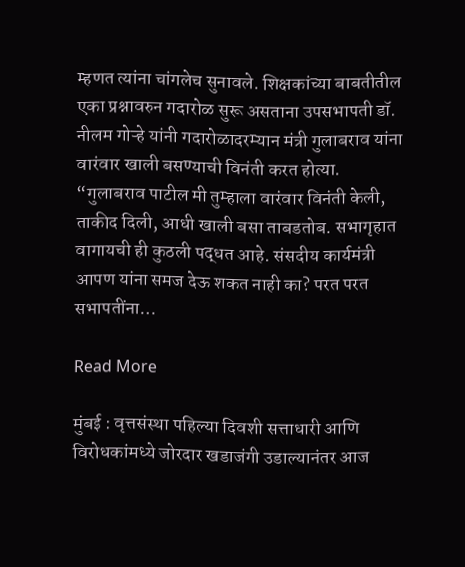म्हणत त्यांना चांगलेच सुनावले. शिक्षकांच्या बाबतीतील एका प्रश्नावरुन गदारोळ सुरू असताना उपसभापती डॉ. नीलम गोऱ्हे यांनी गदारोळादरम्यान मंत्री गुलाबराव यांना वारंवार खाली बसण्याची विनंती करत होत्या. “गुलाबराव पाटील मी तुम्हाला वारंवार विनंती केली, ताकीद दिली, आधी खाली बसा ताबडतोब. सभागृहात वागायची ही कुठली पद्धत आहे. संसदीय कार्यमंत्री आपण यांना समज देऊ शकत नाही का? परत परत सभापतींना…

Read More

मुंबई : वृत्तसंस्था पहिल्या दिवशी सत्ताधारी आणि विरोधकांमध्ये जोरदार खडाजंगी उडाल्यानंतर आज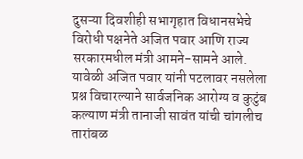दुसऱ्या दिवशीही सभागृहात विधानसभेचे विरोधी पक्षनेते अजित पवार आणि राज्य सरकारमधील मंत्री आमने-सामने आले. यावेळी अजित पवार यांनी पटलावर नसलेला प्रश्न विचारल्याने सार्वजनिक आरोग्य व कुटुंब कल्याण मंत्री तानाजी सावंत यांची चांगलीच तारांबळ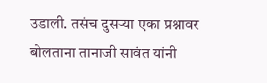उडाली. तसंच दुसऱ्या एका प्रश्नावर बोलताना तानाजी सावंत यांनी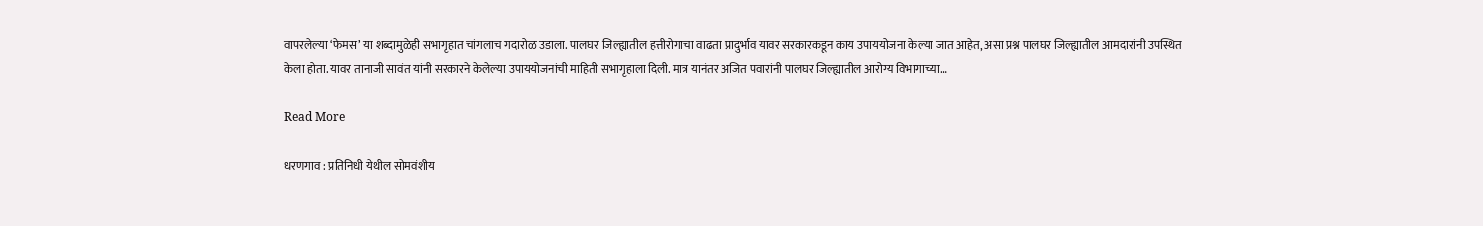वापरलेल्या ‘फेमस’ या शब्दामुळेही सभागृहात चांगलाच गदारोळ उडाला. पालघर जिल्ह्यातील हत्तीरोगाचा वाढता प्रादुर्भाव यावर सरकारकडून काय उपाययोजना केल्या जात आहेत, असा प्रश्न पालघर जिल्ह्यातील आमदारांनी उपस्थित केला होता. यावर तानाजी सावंत यांनी सरकारने केलेल्या उपाययोजनांची माहिती सभागृहाला दिली. मात्र यानंतर अजित पवारांनी पालघर जिल्ह्यातील आरोग्य विभागाच्या…

Read More

धरणगाव : प्रतिनिधी येथील सोमवंशीय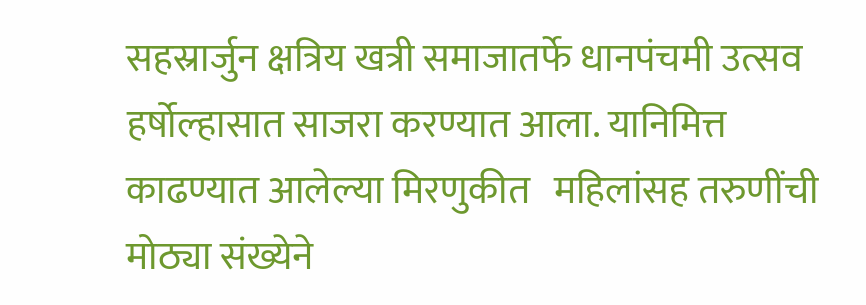सहस्रार्जुन क्षत्रिय खत्री समाजातर्फे धानपंचमी उत्सव हर्षोल्हासात साजरा करण्यात आला. यानिमित्त   काढण्यात आलेल्या मिरणुकीत   महिलांसह तरुणींची मोठ्या संख्येने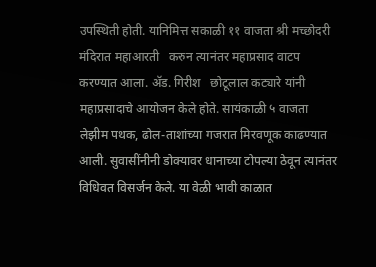उपस्थिती होती. यानिमित्त सकाळी ११ वाजता श्री मच्छोदरी मंदिरात महाआरती   करुन त्यानंतर महाप्रसाद वाटप  करण्यात आला. ॲड. गिरीश   छोटूलाल कट्यारे यांनी महाप्रसादाचे आयोजन केले होते. सायंकाळी ५ वाजता लेझीम पथक, ढोल-ताशांच्या गजरात मिरवणूक काढण्यात आली. सुवासींनीनी डोक्यावर धानाच्या टोपल्या ठेवून त्यानंतर विधिवत विसर्जन केले. या वेळी भावी काळात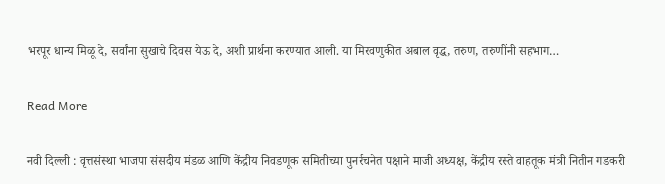भरपूर धान्य मिळू दे, सर्वांना सुखाचे दिवस येऊ दे, अशी प्रार्थना करण्यात आली. या मिरवणुकीत अबाल वृद्ध, तरुण, तरुणींनी सहभाग…

Read More

नवी दिल्ली : वृत्तसंस्था भाजपा संसदीय मंडळ आणि केंद्रीय निवडणूक समितीच्या पुनर्रचनेत पक्षाने माजी अध्यक्ष, केंद्रीय रस्ते वाहतूक मंत्री नितीन गडकरी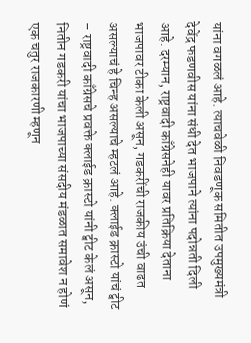यांना वगळलं आहे. त्याचवेळी निवडणूक समितीत उपमुख्यमंत्री देवेंद्र फडणवीस यांना संधी देत भाजपाने त्यांना पदोन्नती दिली आहे. दरम्यान, राष्ट्रवादी काँग्रेसनेही यावर प्रतिक्रिया देताना भाजपावर टीका केली असून, गडकरींची राजकीय उंची वाढत असल्याचं हे चिन्ह असल्याचे म्हटलं आहे. क्लाईड क्रास्टो यांचं ट्वीट – राष्ट्रवादी काँग्रेसचे प्रवक्ते क्लाईड क्रास्टो यांनी ट्वीट केलं असून, नितीन गडकरी यांचा भाजपाच्या संसदीय मंडळात समावेश न होणं एक चतुर राजकारणी म्हणून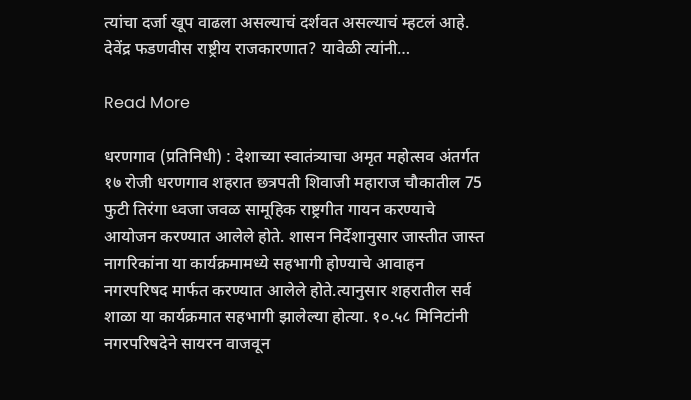त्यांचा दर्जा खूप वाढला असल्याचं दर्शवत असल्याचं म्हटलं आहे. देवेंद्र फडणवीस राष्ट्रीय राजकारणात? यावेळी त्यांनी…

Read More

धरणगाव (प्रतिनिधी) : देशाच्या स्वातंत्र्याचा अमृत महोत्सव अंतर्गत १७ रोजी धरणगाव शहरात छत्रपती शिवाजी महाराज चौकातील 75 फुटी तिरंगा ध्वजा जवळ सामूहिक राष्ट्रगीत गायन करण्याचे आयोजन करण्यात आलेले होते. शासन निर्देशानुसार जास्तीत जास्त नागरिकांना या कार्यक्रमामध्ये सहभागी होण्याचे आवाहन नगरपरिषद मार्फत करण्यात आलेले होते.त्यानुसार शहरातील सर्व शाळा या कार्यक्रमात सहभागी झालेल्या होत्या. १०.५८ मिनिटांनी नगरपरिषदेने सायरन वाजवून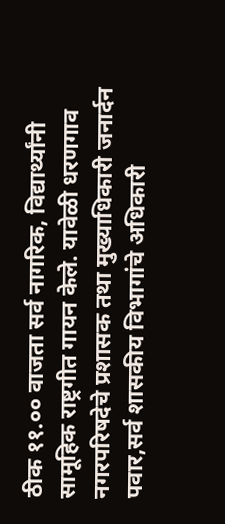ठीक ११.०० वाजता सर्व नागरिक, विद्यार्थ्यांनी सामूहिक राष्ट्रगीत गायन केले. यावेळी धरणगाव नगरपरिषदेचे प्रशासक तथा मुख्याधिकारी जनार्दन पवार,सर्व शासकीय विभागांचे अधिकारी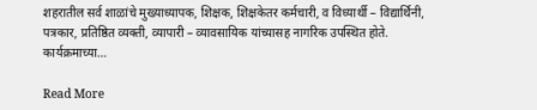शहरातील सर्व शाळांचे मुख्याध्यापक, शिक्षक, शिक्षकेतर कर्मचारी, व विध्यार्थी – विद्यार्थिनी, पत्रकार, प्रतिष्ठित व्यक्ती, व्यापारी – व्यावसायिक यांच्यासह नागरिक उपस्थित होते. कार्यक्रमाच्या…

Read More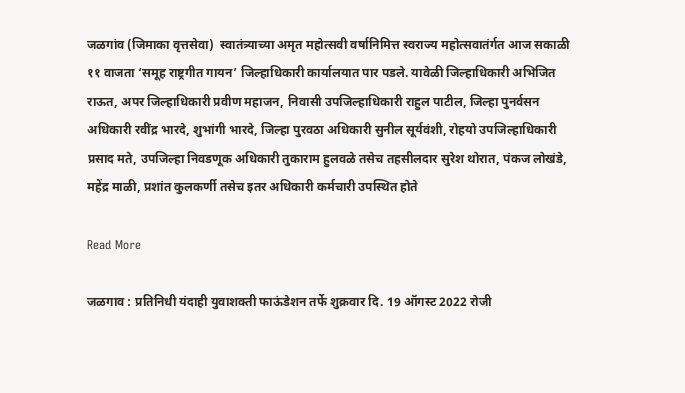जळगांव (जिमाका वृत्तसेवा)  स्वातंत्र्याच्या अमृत महोत्सवी वर्षानिमित्त स्वराज्य महोत्सवातंर्गत आज सकाळी ११ वाजता ‘समूह राष्ट्रगीत गायन’ जिल्हाधिकारी कार्यालयात पार पडले. यावेळी जिल्हाधिकारी अभिजित राऊत, अपर जिल्हाधिकारी प्रवीण महाजन, निवासी उपजिल्हाधिकारी राहुल पाटील, जिल्हा पुनर्वसन अधिकारी रवींद्र भारदे, शुभांगी भारदे, जिल्हा पुरवठा अधिकारी सुनील सूर्यवंशी, रोहयो उपजिल्हाधिकारी प्रसाद मते, उपजिल्हा निवडणूक अधिकारी तुकाराम हुलवळे तसेच तहसीलदार सुरेश थोरात, पंकज लोखंडे, महेंद्र माळी, प्रशांत कुलकर्णी तसेच इतर अधिकारी कर्मचारी उपस्थित होते

Read More

जळगाव : प्रतिनिधी यंदाही युवाशक्ती फाऊंडेशन तर्फे शुक्रवार दि. 19 ऑगस्ट 2022 रोजी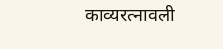काव्यरत्नावली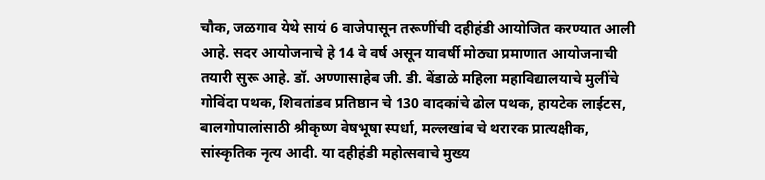चौक, जळगाव येथे सायं 6 वाजेपासून तरूणींची दहीहंडी आयोजित करण्यात आली आहे. सदर आयोजनाचे हे 14 वे वर्ष असून यावर्षी मोठ्या प्रमाणात आयोजनाची तयारी सुरू आहे. डॉ. अण्णासाहेब जी. डी. बेंडाळे महिला महाविद्यालयाचे मुलींचे गोविंदा पथक, शिवतांडव प्रतिष्ठान चे 130 वादकांचे ढोल पथक, हायटेक लाईटस, बालगोपालांसाठी श्रीकृष्ण वेषभूषा स्पर्धा, मल्लखांब चे थरारक प्रात्यक्षीक, सांस्कृतिक नृत्य आदी. या दहीहंडी महोत्सवाचे मुख्य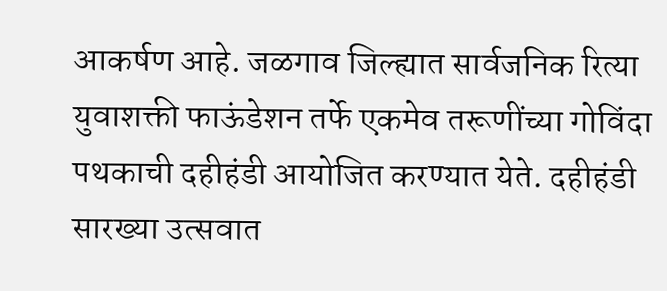आकर्षण आहे. जळगाव जिल्ह्यात सार्वजनिक रित्या युवाशक्ती फाऊंडेशन तर्फे एकमेव तरूणींच्या गोविंदा पथकाची दहीहंडी आयोजित करण्यात येते. दहीहंडी सारख्या उत्सवात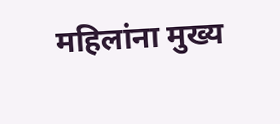महिलांना मुख्य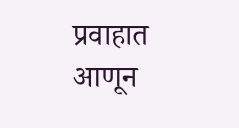प्रवाहात आणून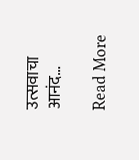उत्सवाचा आनंद…

Read More